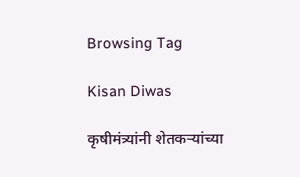Browsing Tag

Kisan Diwas

कृषीमंत्र्यांनी शेतकऱ्यांच्या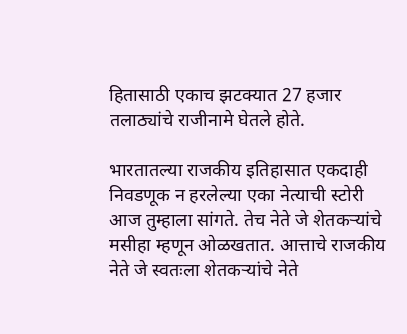हितासाठी एकाच झटक्यात 27 हजार तलाठ्यांचे राजीनामे घेतले होते.

भारतातल्या राजकीय इतिहासात एकदाही निवडणूक न हरलेल्या एका नेत्याची स्टोरी आज तुम्हाला सांगते. तेच नेते जे शेतकऱ्यांचे मसीहा म्हणून ओळखतात. आत्ताचे राजकीय नेते जे स्वतःला शेतकऱ्यांचे नेते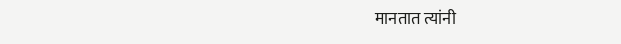मानतात त्यांनी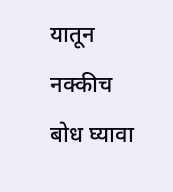यातून नक्कीच बोध घ्यावा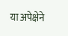या अपेक्षेने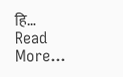हि…
Read More...